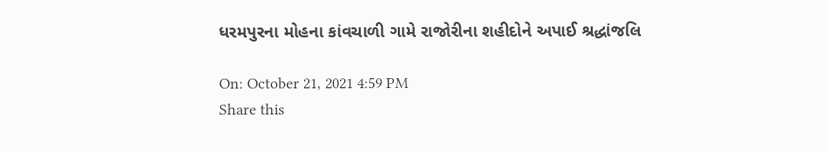ધરમપુરના મોહના કાંવચાળી ગામે રાજોરીના શહીદોને અપાઈ શ્રદ્ધાંજલિ

On: October 21, 2021 4:59 PM
Share this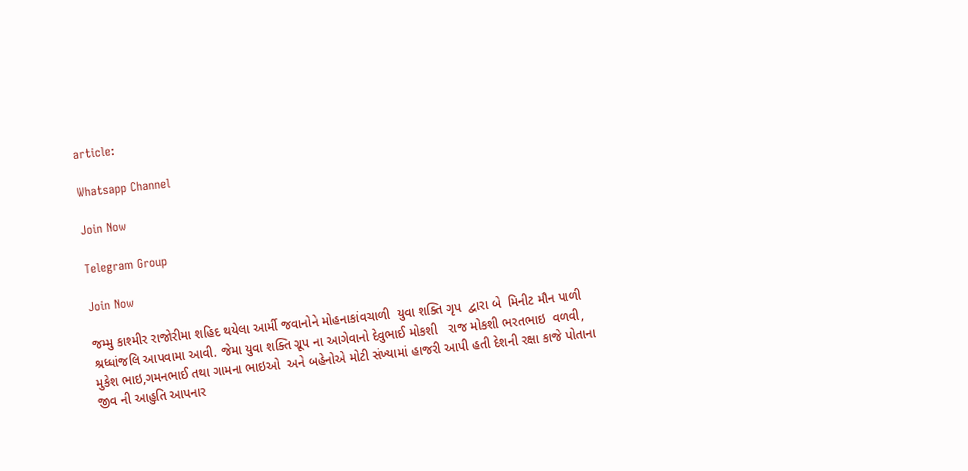article:

Whatsapp Channel

Join Now

Telegram Group

Join Now

જમ્મુ કાશ્મીર રાજોરીમા શહિદ થયેલા આર્મી જવાનોને મોહનાકાંવચાળી  યુવા શક્તિ ગૃપ  દ્વારા બે  મિનીટ મૌન પાળી શ્રધ્ધાંજલિ આપવામા આવી. જેમા યુવા શક્તિ ગ્રૂપ ના આગેવાનો દેવુભાઈ મોકશી   રાજ મોકશી ભરતભાઇ  વળવી, મુકેશ ભાઇ,ગમનભાઈ તથા ગામના ભાઇઓ  અને બહેનોએ મોટી સંખ્યામાં હાજરી આપી હતી દેશની રક્ષા કાજે પોતાના જીવ ની આહુતિ આપનાર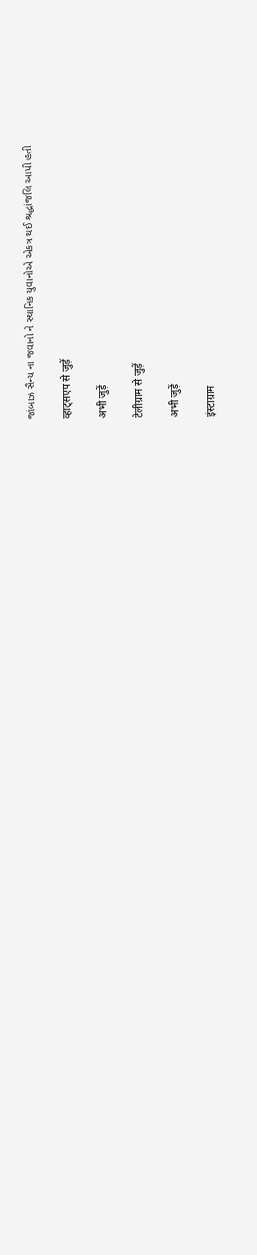જાંબાઝ સૈન્ય ના જવાનો ને સ્થાનિક યુવાનોએ એકત્ર થઈ શ્રદ્ધાંજલિ આપી હતી

व्हाट्सएप से जुड़ें

अभी जुड़ें

टेलीग्राम से जुड़ें

अभी जुड़ें

इंस्टाग्राम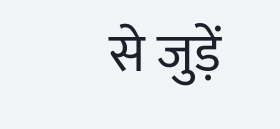से जुड़ें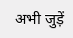अभी जुड़ें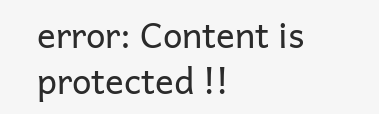error: Content is protected !!